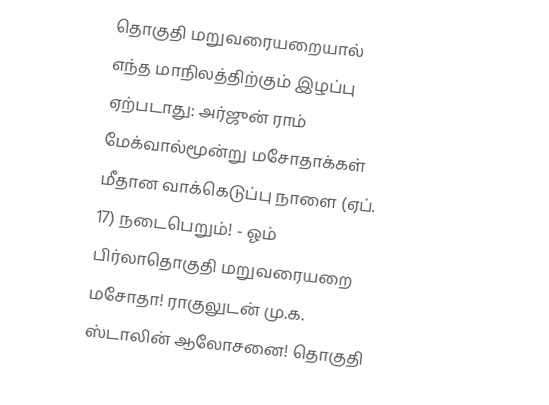தொகுதி மறுவரையறையால் எந்த மாநிலத்திற்கும் இழப்பு ஏற்படாது: அர்ஜுன் ராம் மேக்வால்மூன்று மசோதாக்கள் மீதான வாக்கெடுப்பு நாளை (ஏப். 17) நடைபெறும்! - ஓம் பிர்லாதொகுதி மறுவரையறை மசோதா! ராகுலுடன் மு.க. ஸ்டாலின் ஆலோசனை! தொகுதி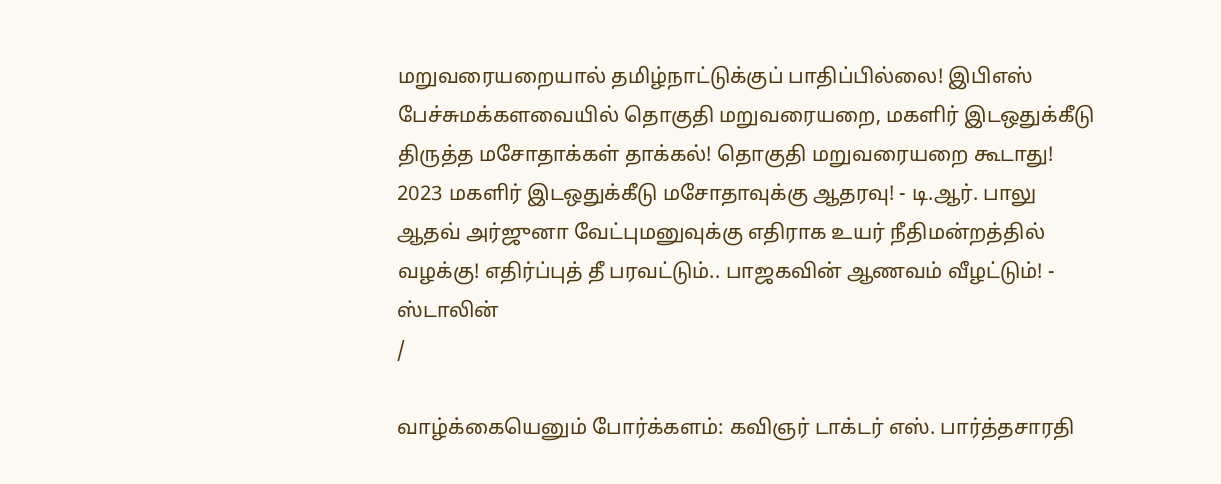மறுவரையறையால் தமிழ்நாட்டுக்குப் பாதிப்பில்லை! இபிஎஸ் பேச்சுமக்களவையில் தொகுதி மறுவரையறை, மகளிர் இடஒதுக்கீடு திருத்த மசோதாக்கள் தாக்கல்! தொகுதி மறுவரையறை கூடாது! 2023 மகளிர் இடஒதுக்கீடு மசோதாவுக்கு ஆதரவு! - டி.ஆர். பாலு ஆதவ் அர்ஜுனா வேட்புமனுவுக்கு எதிராக உயர் நீதிமன்றத்தில் வழக்கு! எதிர்ப்புத் தீ பரவட்டும்.. பாஜகவின் ஆணவம் வீழட்டும்! - ஸ்டாலின்
/

வாழ்க்கையெனும் போர்க்களம்: கவிஞர் டாக்டர் எஸ். பார்த்தசாரதி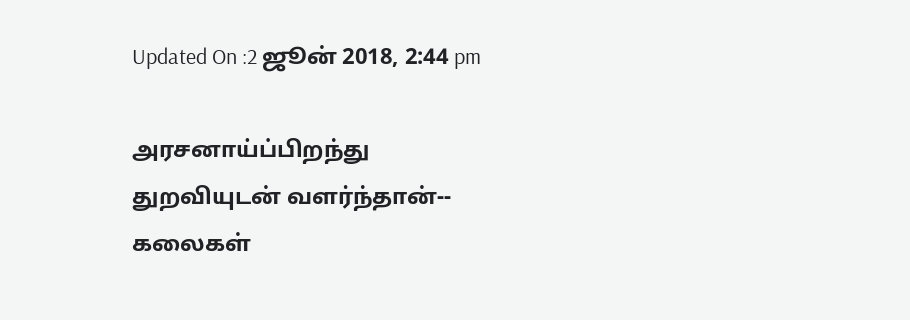Updated On :2 ஜூன் 2018, 2:44 pm

அரசனாய்ப்பிறந்து
துறவியுடன் வளர்ந்தான்--
கலைகள்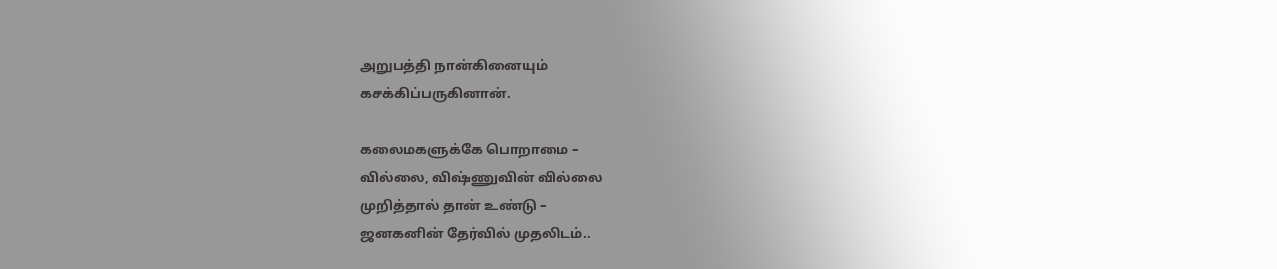அறுபத்தி நான்கினையும்
கசக்கிப்பருகினான்.

கலைமகளுக்கே பொறாமை –
வில்லை, விஷ்ணுவின் வில்லை
முறித்தால் தான் உண்டு –
ஜனகனின் தேர்வில் முதலிடம்..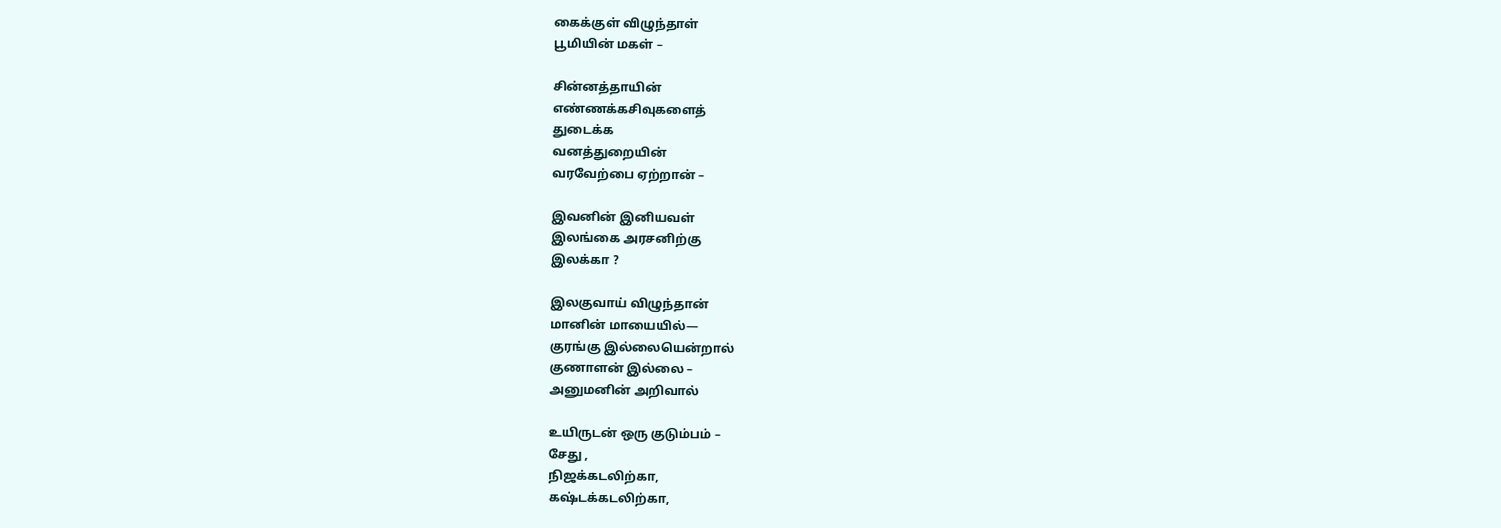கைக்குள் விழுந்தாள்
பூமியின் மகள் –

சின்னத்தாயின்
எண்ணக்கசிவுகளைத்
துடைக்க
வனத்துறையின்
வரவேற்பை ஏற்றான் –

இவனின் இனியவள்
இலங்கை அரசனிற்கு
இலக்கா ?

இலகுவாய் விழுந்தான்
மானின் மாயையில்—
குரங்கு இல்லையென்றால்
குணாளன் இல்லை –
அனுமனின் அறிவால்

உயிருடன் ஒரு குடும்பம் –
சேது ,
நிஜக்கடலிற்கா,
கஷ்டக்கடலிற்கா,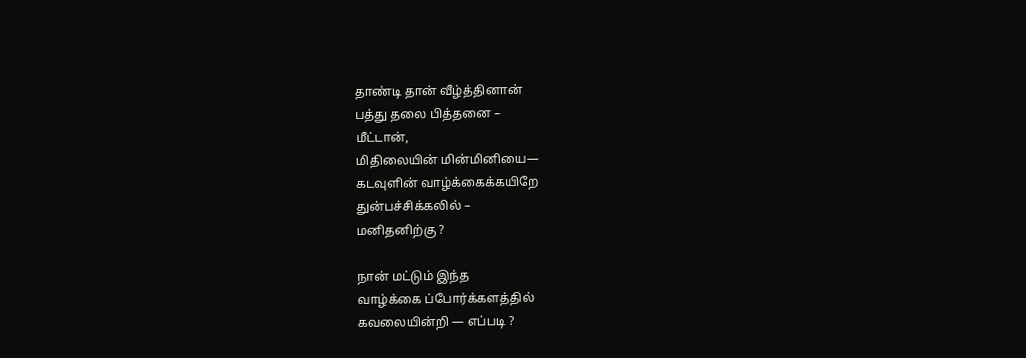தாண்டி தான் வீழ்த்தினான்
பத்து தலை பித்தனை –
மீட்டான்,
மிதிலையின் மின்மினியை—
கடவுளின் வாழ்க்கைக்கயிறே
துன்பச்சிக்கலில் –
மனிதனிற்கு ?

நான் மட்டும் இந்த
வாழ்க்கை ப்போர்க்களத்தில்
கவலையின்றி — எப்படி ?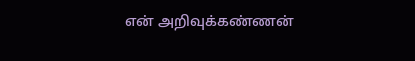என் அறிவுக்கண்ணன்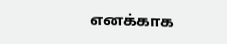எனக்காக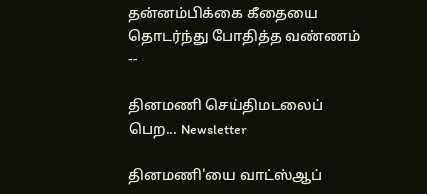தன்னம்பிக்கை கீதையை
தொடர்ந்து போதித்த வண்ணம் --

தினமணி செய்திமடலைப் பெற... Newsletter

தினமணி'யை வாட்ஸ்ஆப்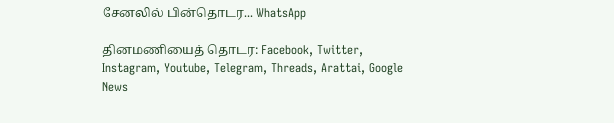சேனலில் பின்தொடர... WhatsApp

தினமணியைத் தொடர: Facebook, Twitter, Instagram, Youtube, Telegram, Threads, Arattai, Google News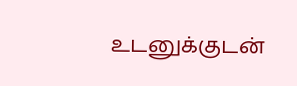உடனுக்குடன்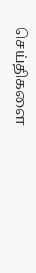செய்திகளை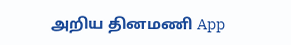அறிய தினமணி App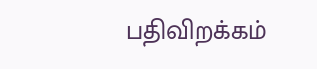பதிவிறக்கம்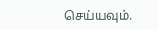செய்யவும்.